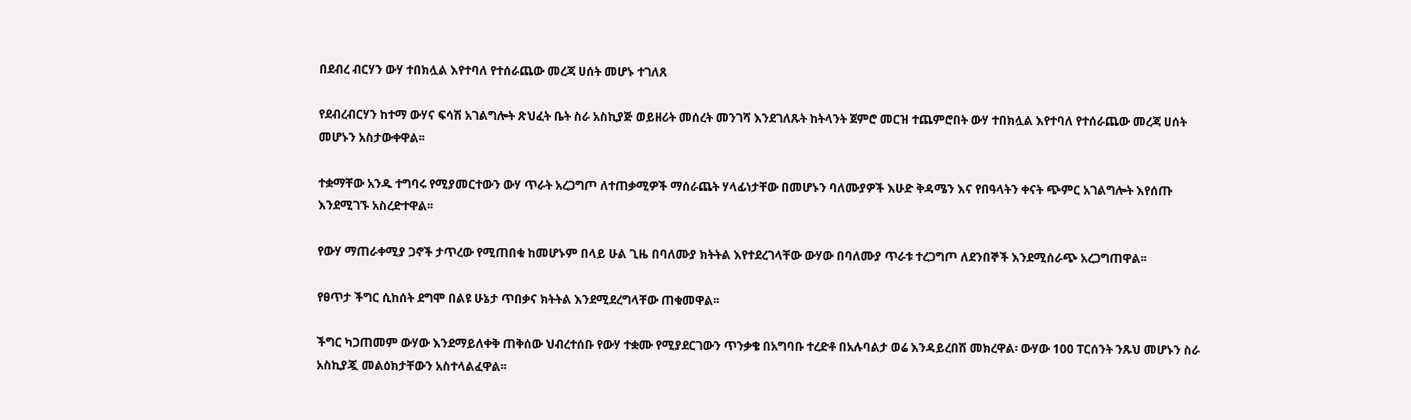በደብረ ብርሃን ውሃ ተበክሏል እየተባለ የተሰራጨው መረጃ ሀሰት መሆኑ ተገለጸ

የደብረብርሃን ከተማ ውሃና ፍሳሽ አገልግሎት ጽህፈት ቤት ስራ አስኪያጅ ወይዘሪት መሰረት መንገሻ እንደገለጹት ከትላንት ጀምሮ መርዝ ተጨምሮበት ውሃ ተበክሏል እየተባለ የተሰራጨው መረጃ ሀሰት መሆኑን አስታውቀዋል፡፡

ተቋማቸው አንዱ ተግባሩ የሚያመርተውን ውሃ ጥራት አረጋግጦ ለተጠቃሚዎች ማሰራጨት ሃላፊነታቸው በመሆኑን ባለሙያዎች እሁድ ቅዳሜን እና የበዓላትን ቀናት ጭምር አገልግሎት እየሰጡ እንደሚገኙ አስረድተዋል፡፡

የውሃ ማጠራቀሚያ ጋኖች ታጥረው የሚጠበቁ ከመሆኑም በላይ ሁል ጊዜ በባለሙያ ክትትል እየተደረገላቸው ውሃው በባለሙያ ጥራቱ ተረጋግጦ ለደንበኞች እንደሚሰራጭ አረጋግጠዋል፡፡

የፀጥታ ችግር ሲከሰት ደግሞ በልዩ ሁኔታ ጥበቃና ክትትል እንደሚደረግላቸው ጠቁመዋል፡፡

ችግር ካጋጠመም ውሃው እንደማይለቀቅ ጠቅሰው ህብረተሰቡ የውሃ ተቋሙ የሚያደርገውን ጥንቃቄ በአግባቡ ተረድቶ በአሉባልታ ወሬ እንዳይረበሽ መክረዋል፡ ውሃው 100 ፐርሰንት ንጹህ መሆኑን ስራ አስኪያጇ መልዕክታቸውን አስተላልፈዋል፡፡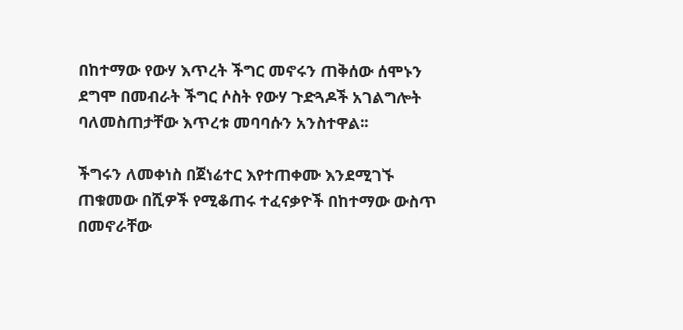በከተማው የውሃ እጥረት ችግር መኖሩን ጠቅሰው ሰሞኑን ደግሞ በመብራት ችግር ሶስት የውሃ ጉድጓዶች አገልግሎት ባለመስጠታቸው እጥረቱ መባባሱን አንስተዋል፡፡

ችግሩን ለመቀነስ በጀነሬተር እየተጠቀሙ እንደሚገኙ ጠቁመው በሺዎች የሚቆጠሩ ተፈናቃዮች በከተማው ውስጥ በመኖራቸው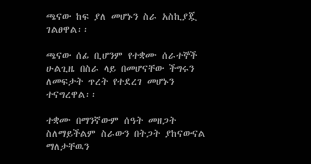ጫናው ከፍ ያለ መሆኑን ስራ አስኪያጇ ገልፀዋል፡፡

ጫናው ሰፊ ቢሆንም የተቋሙ ሰራተኞች ሁልጊዜ በስራ ላይ በመሆናቸው ችግሩን ለመፍታት ጥረት የተደረገ መሆኑን ተናግረዋል፡፡

ተቋሙ በማንኛውም ሰዓት መዘጋት ስለማይችልም ስራውን በትጋት ያከናውናል ማለታቸዉን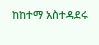ከከተማ አስተዳደሩ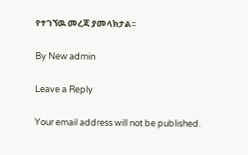የተገኘዉ መረጃ ያመላክታል፡፡

By New admin

Leave a Reply

Your email address will not be published.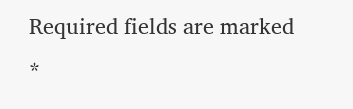Required fields are marked *